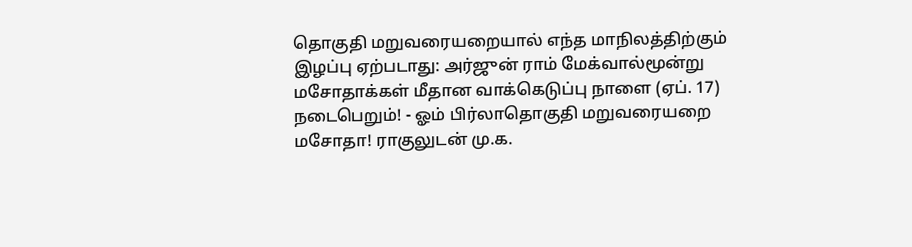தொகுதி மறுவரையறையால் எந்த மாநிலத்திற்கும் இழப்பு ஏற்படாது: அர்ஜுன் ராம் மேக்வால்மூன்று மசோதாக்கள் மீதான வாக்கெடுப்பு நாளை (ஏப். 17) நடைபெறும்! - ஓம் பிர்லாதொகுதி மறுவரையறை மசோதா! ராகுலுடன் மு.க.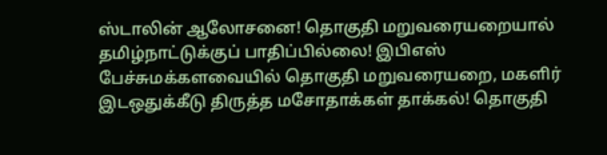ஸ்டாலின் ஆலோசனை! தொகுதி மறுவரையறையால் தமிழ்நாட்டுக்குப் பாதிப்பில்லை! இபிஎஸ் பேச்சுமக்களவையில் தொகுதி மறுவரையறை, மகளிர் இடஒதுக்கீடு திருத்த மசோதாக்கள் தாக்கல்! தொகுதி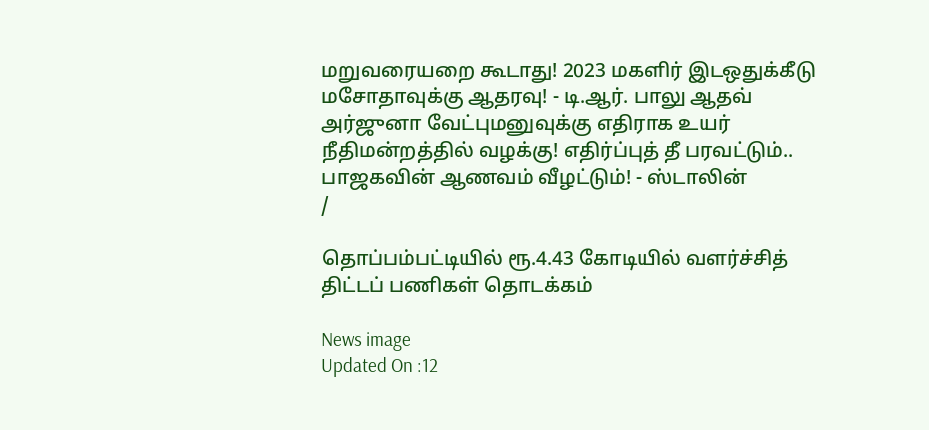மறுவரையறை கூடாது! 2023 மகளிர் இடஒதுக்கீடு மசோதாவுக்கு ஆதரவு! - டி.ஆர். பாலு ஆதவ் அர்ஜுனா வேட்புமனுவுக்கு எதிராக உயர் நீதிமன்றத்தில் வழக்கு! எதிர்ப்புத் தீ பரவட்டும்.. பாஜகவின் ஆணவம் வீழட்டும்! - ஸ்டாலின்
/

தொப்பம்பட்டியில் ரூ.4.43 கோடியில் வளர்ச்சித் திட்டப் பணிகள் தொடக்கம்

News image
Updated On :12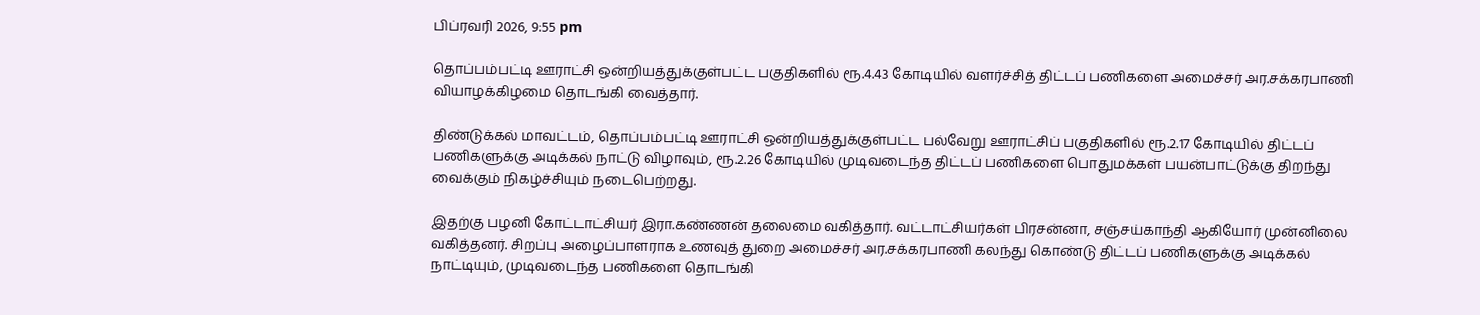பிப்ரவரி 2026, 9:55 pm

தொப்பம்பட்டி ஊராட்சி ஒன்றியத்துக்குள்பட்ட பகுதிகளில் ரூ.4.43 கோடியில் வளர்ச்சித் திட்டப் பணிகளை அமைச்சர் அர.சக்கரபாணி வியாழக்கிழமை தொடங்கி வைத்தார்.

திண்டுக்கல் மாவட்டம், தொப்பம்பட்டி ஊராட்சி ஒன்றியத்துக்குள்பட்ட பல்வேறு ஊராட்சிப் பகுதிகளில் ரூ.2.17 கோடியில் திட்டப் பணிகளுக்கு அடிக்கல் நாட்டு விழாவும், ரூ.2.26 கோடியில் முடிவடைந்த திட்டப் பணிகளை பொதுமக்கள் பயன்பாட்டுக்கு திறந்து வைக்கும் நிகழ்ச்சியும் நடைபெற்றது.

இதற்கு பழனி கோட்டாட்சியர் இரா.கண்ணன் தலைமை வகித்தார். வட்டாட்சியர்கள் பிரசன்னா, சஞ்சய்காந்தி ஆகியோர் முன்னிலை வகித்தனர். சிறப்பு அழைப்பாளராக உணவுத் துறை அமைச்சர் அர.சக்கரபாணி கலந்து கொண்டு திட்டப் பணிகளுக்கு அடிக்கல் நாட்டியும், முடிவடைந்த பணிகளை தொடங்கி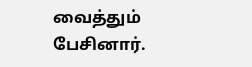வைத்தும் பேசினார்.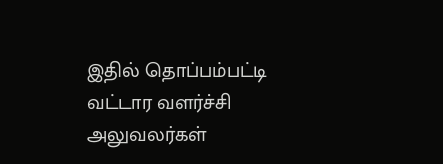இதில் தொப்பம்பட்டி வட்டார வளர்ச்சி அலுவலர்கள்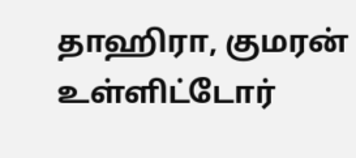தாஹிரா, குமரன் உள்ளிட்டோர்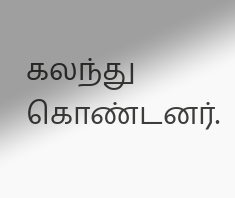கலந்து கொண்டனர்.